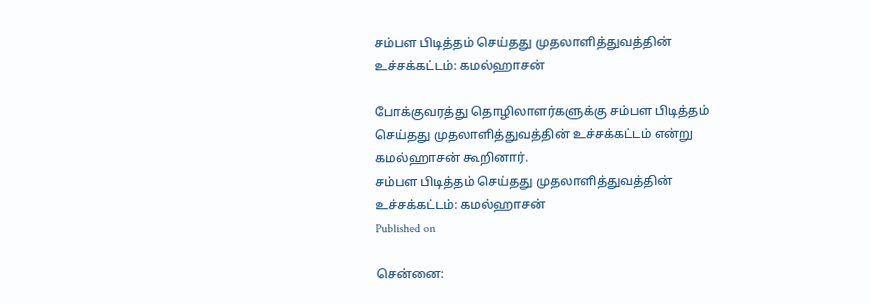சம்பள பிடித்தம் செய்தது முதலாளித்துவத்தின் உச்சக்கட்டம்: கமல்ஹாசன்

போக்குவரத்து தொழிலாளர்களுக்கு சம்பள பிடித்தம் செய்தது முதலாளித்துவத்தின் உச்சக்கட்டம் என்று கமல்ஹாசன் கூறினார்.
சம்பள பிடித்தம் செய்தது முதலாளித்துவத்தின் உச்சக்கட்டம்: கமல்ஹாசன்
Published on

சென்னை: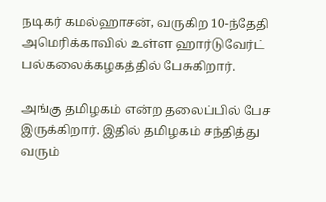நடிகர் கமல்ஹாசன், வருகிற 10-ந்தேதி அமெரிக்காவில் உள்ள ஹார்டுவேர்ட் பல்கலைக்கழகத்தில் பேசுகிறார்.

அங்கு தமிழகம் என்ற தலைப்பில் பேச இருக்கிறார். இதில் தமிழகம் சந்தித்து வரும்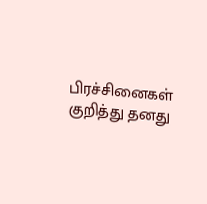பிரச்சினைகள் குறித்து தனது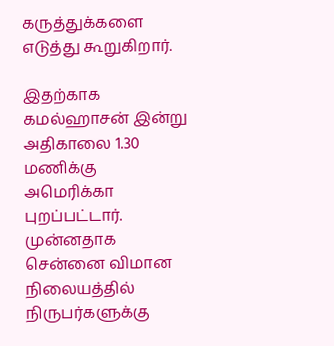கருத்துக்களை எடுத்து கூறுகிறார்.

இதற்காக கமல்ஹாசன் இன்று அதிகாலை 1.30 மணிக்கு அமெரிக்கா புறப்பட்டார். முன்னதாக சென்னை விமான நிலையத்தில் நிருபர்களுக்கு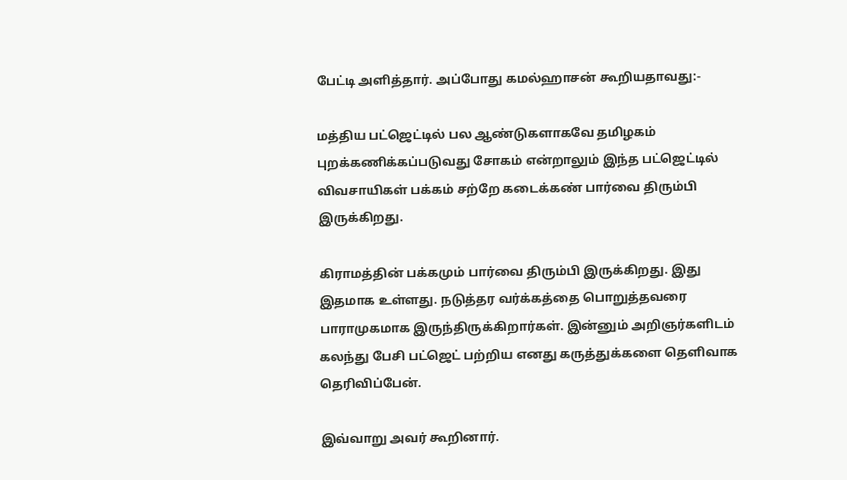பேட்டி அளித்தார். அப்போது கமல்ஹாசன் கூறியதாவது:-

மத்திய பட்ஜெட்டில் பல ஆண்டுகளாகவே தமிழகம் புறக்கணிக்கப்படுவது சோகம் என்றாலும் இந்த பட்ஜெட்டில் விவசாயிகள் பக்கம் சற்றே கடைக்கண் பார்வை திரும்பி இருக்கிறது.

கிராமத்தின் பக்கமும் பார்வை திரும்பி இருக்கிறது. இது இதமாக உள்ளது. நடுத்தர வர்க்கத்தை பொறுத்தவரை பாராமுகமாக இருந்திருக்கிறார்கள். இன்னும் அறிஞர்களிடம் கலந்து பேசி பட்ஜெட் பற்றிய எனது கருத்துக்களை தெளிவாக தெரிவிப்பேன்.

இவ்வாறு அவர் கூறினார்.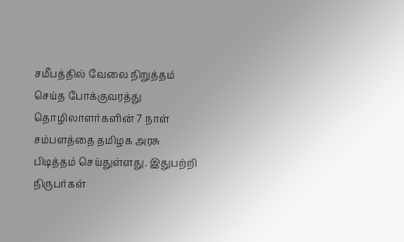சமீபத்தில் வேலை நிறுத்தம் செய்த போக்குவரத்து தொழிலாளர்களின் 7 நாள் சம்பளத்தை தமிழக அரசு பிடித்தம் செய்துள்ளது. இதுபற்றி நிருபர்கள்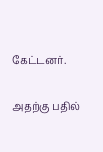கேட்டனர்.

அதற்கு பதில்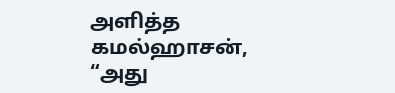அளித்த கமல்ஹாசன், “அது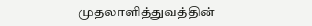முதலாளித்துவத்தின்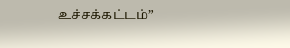உச்சக்கட்டம்”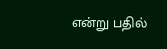என்று பதில்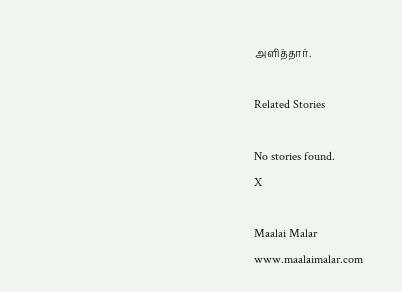அளித்தார்.

Related Stories

No stories found.
X

Maalai Malar
www.maalaimalar.com